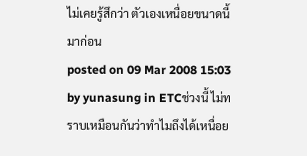ไม่เคยรู้สึกว่า ตัวเองเหนื่อยขนาดนี้มาก่อน
posted on 09 Mar 2008 15:03 by yunasung in ETCช่วงนี้ ไม่ทราบเหมือนกันว่าทำไมถึงได้เหนื่อย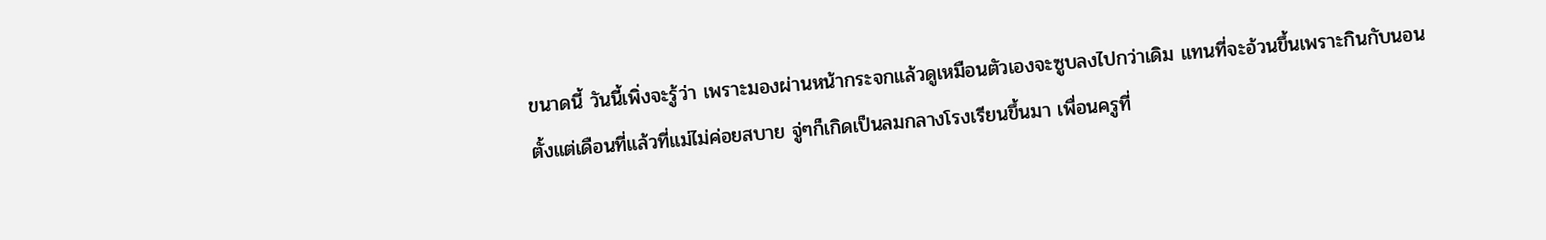ขนาดนี้ วันนี้เพิ่งจะรู้ว่า เพราะมองผ่านหน้ากระจกแล้วดูเหมือนตัวเองจะซูบลงไปกว่าเดิม แทนที่จะอ้วนขึ้นเพราะกินกับนอน
ตั้งแต่เดือนที่แล้วที่แม่ไม่ค่อยสบาย จู่ๆก็เกิดเป็นลมกลางโรงเรียนขึ้นมา เพื่อนครูที่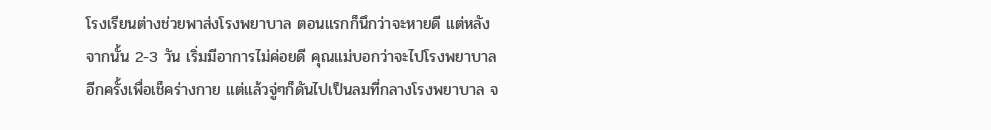โรงเรียนต่างช่วยพาส่งโรงพยาบาล ตอนแรกก็นึกว่าจะหายดี แต่หลังจากนั้น 2-3 วัน เริ่มมีอาการไม่ค่อยดี คุณแม่บอกว่าจะไปโรงพยาบาลอีกครั้งเพื่อเช็คร่างกาย แต่แล้วจู่ๆก็ดันไปเป็นลมที่กลางโรงพยาบาล จ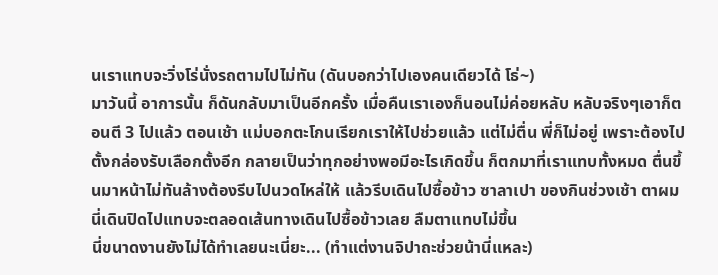นเราแทบจะวิ่งโร่นั่งรถตามไปไม่ทัน (ดันบอกว่าไปเองคนเดียวได้ โธ่~)
มาวันนี้ อาการนั้น ก็ดันกลับมาเป็นอีกครั้ง เมื่อคืนเราเองก็นอนไม่ค่อยหลับ หลับจริงๆเอาก็ตอนตี 3 ไปแล้ว ตอนเช้า แม่บอกตะโกนเรียกเราให้ไปช่วยแล้ว แต่ไม่ตื่น พี่ก็ไม่อยู่ เพราะต้องไปตั้งกล่องรับเลือกตั้งอีก กลายเป็นว่าทุกอย่างพอมีอะไรเกิดขึ้น ก็ตกมาที่เราแทบทั้งหมด ตื่นขึ้นมาหน้าไม่ทันล้างต้องรีบไปนวดไหล่ให้ แล้วรีบเดินไปซื้อข้าว ซาลาเปา ของกินช่วงเช้า ตาผมนี่เดินปิดไปแทบจะตลอดเส้นทางเดินไปซื้อข้าวเลย ลืมตาแทบไม่ขึ้น
นี่ขนาดงานยังไม่ได้ทำเลยนะเนี่ยะ... (ทำแต่งานจิปาถะช่วยน้านี่แหละ)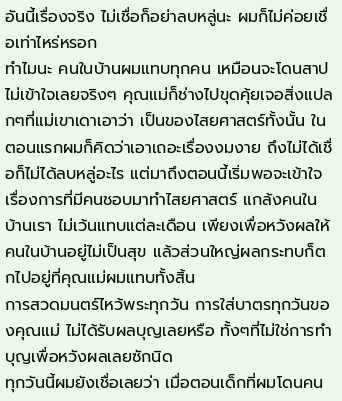อันนี้เรื่องจริง ไม่เชื่อก็อย่าลบหลู่นะ ผมก็ไม่ค่อยเชื่อเท่าไหร่หรอก
ทำไมนะ คนในบ้านผมแทบทุกคน เหมือนจะโดนสาป ไม่เข้าใจเลยจริงๆ คุณแม่ก็ช่างไปขุดคุ้ยเจอสิ่งแปลกๆที่แม่เขาเดาเอาว่า เป็นของไสยศาสตร์ทั้งนั้น ในตอนแรกผมก็คิดว่าเอาเถอะเรื่องงมงาย ถึงไม่ได้เชื่อก็ไม่ได้ลบหลู่อะไร แต่มาถึงตอนนี้เริ่มพอจะเข้าใจเรื่องการที่มีคนชอบมาทำไสยศาสตร์ แกล้งคนในบ้านเรา ไม่เว้นแทบแต่ละเดือน เพียงเพื่อหวังผลให้คนในบ้านอยู่ไม่เป็นสุข แล้วส่วนใหญ่ผลกระทบก็ตกไปอยู่ที่คุณแม่ผมแทบทั้งสิ้น
การสวดมนตร์ไหว้พระทุกวัน การใส่บาตรทุกวันของคุณแม่ ไม่ได้รับผลบุญเลยหรือ ทั้งๆที่ไม่ใช่การทำบุญเพื่อหวังผลเลยซักนิด
ทุกวันนี้ผมยังเชื่อเลยว่า เมื่อตอนเด็กที่ผมโดนคน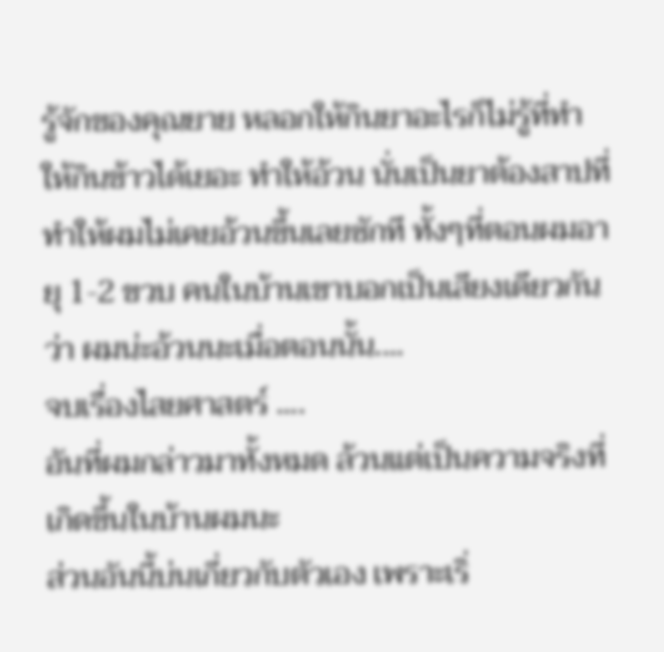รู้จักของคุณยาย หลอกให้กินยาอะไรก็ไม่รู้ที่ทำให้กินข้าวได้เยอะ ทำให้อ้วน นั่นเป็นยาต้องสาปที่ทำให้ผมไม่เคยอ้วนขึ้นเลยซักที ทั้งๆที่ตอนผมอายุ 1-2 ขวบ คนในบ้านเขาบอกเป็นเสียงเดียวกันว่า ผมน่ะอ้วนนะเมื่อตอนนั้น....
จบเรื่องไสยศาสตร์ ....
อันที่ผมกล่าวมาทั้งหมด ล้วนแต่เป็นความจริงที่เกิดขึ้นในบ้านผมนะ
ส่วนอันนี้บ่นเกี่ยวกับตัวเอง เพราะเริ่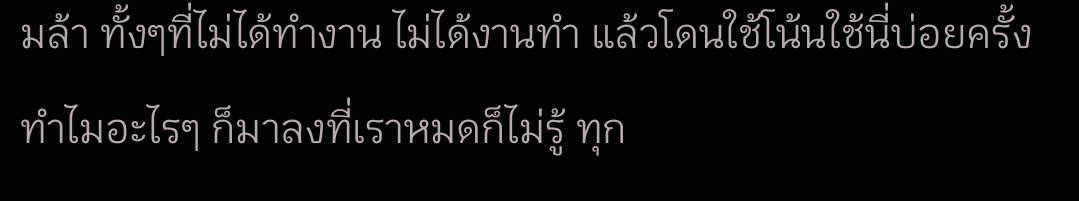มล้า ทั้งๆที่ไม่ได้ทำงาน ไม่ได้งานทำ แล้วโดนใช้โน้นใช้นี่บ่อยครั้ง ทำไมอะไรๆ ก็มาลงที่เราหมดก็ไม่รู้ ทุก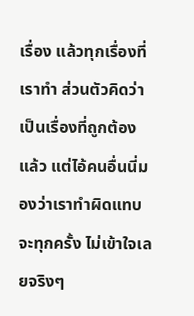เรื่อง แล้วทุกเรื่องที่เราทำ ส่วนตัวคิดว่าเป็นเรื่องที่ถูกต้องแล้ว แต่ไอ้คนอื่นนี่มองว่าเราทำผิดแทบจะทุกครั้ง ไม่เข้าใจเลยจริงๆ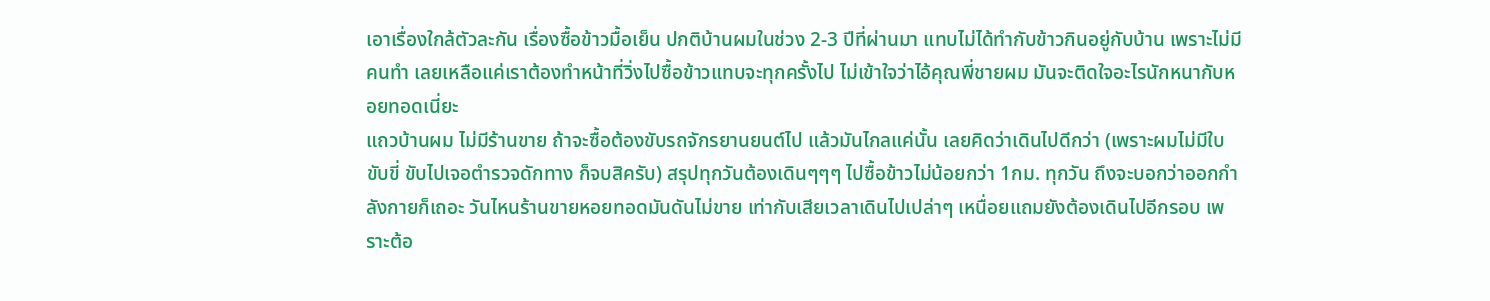เอาเรื่องใกล้ตัวละกัน เรื่องซื้อข้าวมื้อเย็น ปกติบ้านผมในช่วง 2-3 ปีที่ผ่านมา แทบไม่ได้ทำกับข้าวกินอยู่กับบ้าน เพราะไม่มีคนทำ เลยเหลือแค่เราต้องทำหน้าที่วิ่งไปซื้อข้าวแทบจะทุกครั้งไป ไม่เข้าใจว่าไอ้คุณพี่ชายผม มันจะติดใจอะไรนักหนากับหอยทอดเนี่ยะ
แถวบ้านผม ไม่มีร้านขาย ถ้าจะซื้อต้องขับรถจักรยานยนต์ไป แล้วมันไกลแค่นั้น เลยคิดว่าเดินไปดีกว่า (เพราะผมไม่มีใบขับขี่ ขับไปเจอตำรวจดักทาง ก็จบสิครับ) สรุปทุกวันต้องเดินๆๆๆ ไปซื้อข้าวไม่น้อยกว่า 1กม. ทุกวัน ถึงจะบอกว่าออกกำลังกายก็เถอะ วันไหนร้านขายหอยทอดมันดันไม่ขาย เท่ากับเสียเวลาเดินไปเปล่าๆ เหนื่อยแถมยังต้องเดินไปอีกรอบ เพราะต้อ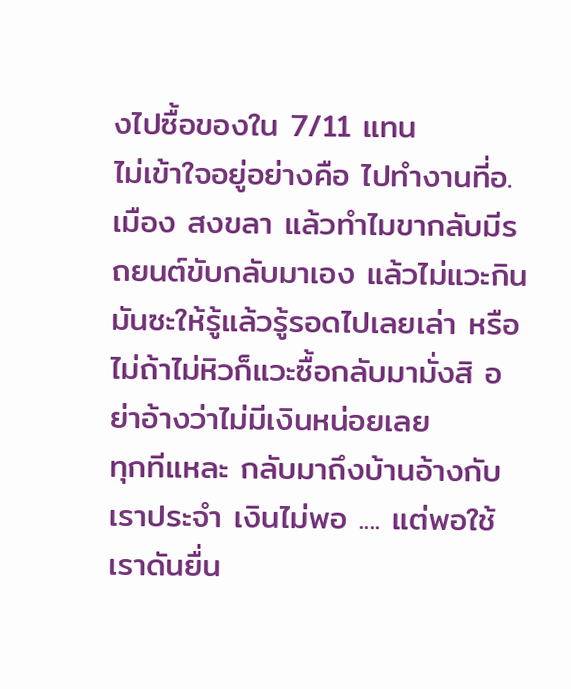งไปซื้อของใน 7/11 แทน
ไม่เข้าใจอยู่อย่างคือ ไปทำงานที่อ.เมือง สงขลา แล้วทำไมขากลับมีรถยนต์ขับกลับมาเอง แล้วไม่แวะกินมันซะให้รู้แล้วรู้รอดไปเลยเล่า หรือไม่ถ้าไม่หิวก็แวะซื้อกลับมามั่งสิ อย่าอ้างว่าไม่มีเงินหน่อยเลย
ทุกทีแหละ กลับมาถึงบ้านอ้างกับเราประจำ เงินไม่พอ .... แต่พอใช้เราดันยื่น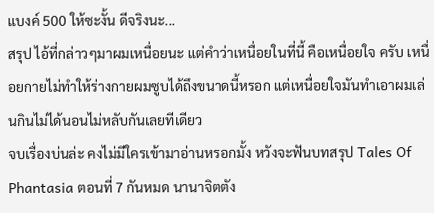แบงค์ 500 ให้ซะงั้น ดีจริงนะ...
สรุป ไอ้ที่กล่าวๆมาผมเหนื่อยนะ แต่คำว่าเหนื่อยในที่นี้ คือเหนื่อยใจ ครับ เหนื่อยกายไม่ทำให้ร่างกายผมซูบได้ถึงขนาดนี้หรอก แต่เหนื่อยใจมันทำเอาผมเล่นกินไม่ได้นอนไม่หลับกันเลยทีเดียว
จบเรื่องบ่นล่ะ คงไม่มีใครเข้ามาอ่านหรอกมั้ง หวังจะฟันบทสรุป Tales Of Phantasia ตอนที่ 7 กันหมด นานาจิตตัง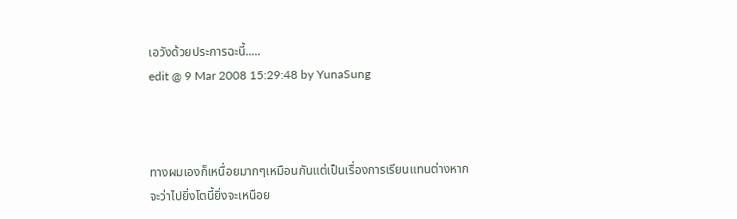เอวังด้วยประการฉะนี้.....
edit @ 9 Mar 2008 15:29:48 by YunaSung



ทางผมเองก็เหนื่อยมากๆเหมือนกันแต่เป็นเรื่องการเรียนแทนต่างหาก
จะว่าไปยิ่งโตนี้ยิ่งจะเหนือย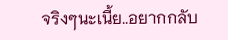จริงๆนะเนี้ย..อยากกลับ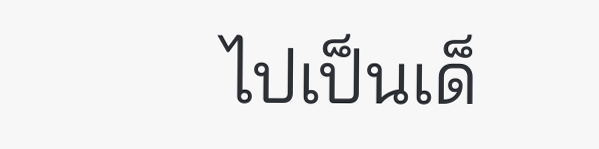ไปเป็นเด็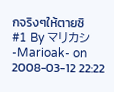กจริงๆให้ตายซิ
#1 By マリカシ -Marioak- on 2008-03-12 22:22